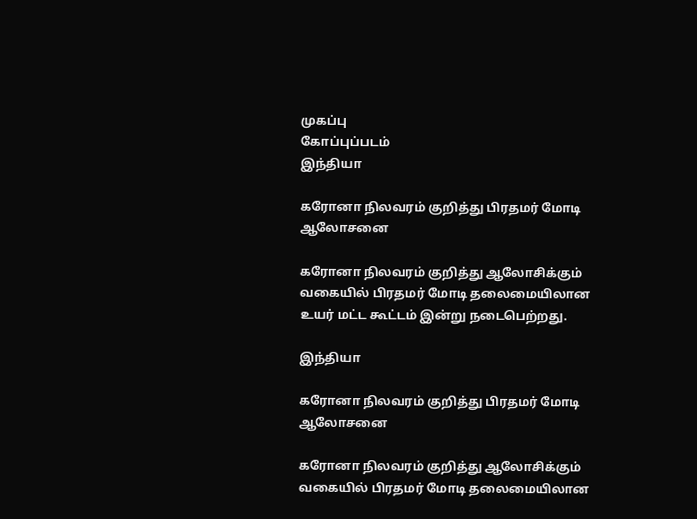முகப்பு
கோப்புப்படம்
இந்தியா

கரோனா நிலவரம் குறித்து பிரதமர் மோடி ஆலோசனை

கரோனா நிலவரம் குறித்து ஆலோசிக்கும் வகையில் பிரதமர் மோடி தலைமையிலான உயர் மட்ட கூட்டம் இன்று நடைபெற்றது.

இந்தியா

கரோனா நிலவரம் குறித்து பிரதமர் மோடி ஆலோசனை

கரோனா நிலவரம் குறித்து ஆலோசிக்கும் வகையில் பிரதமர் மோடி தலைமையிலான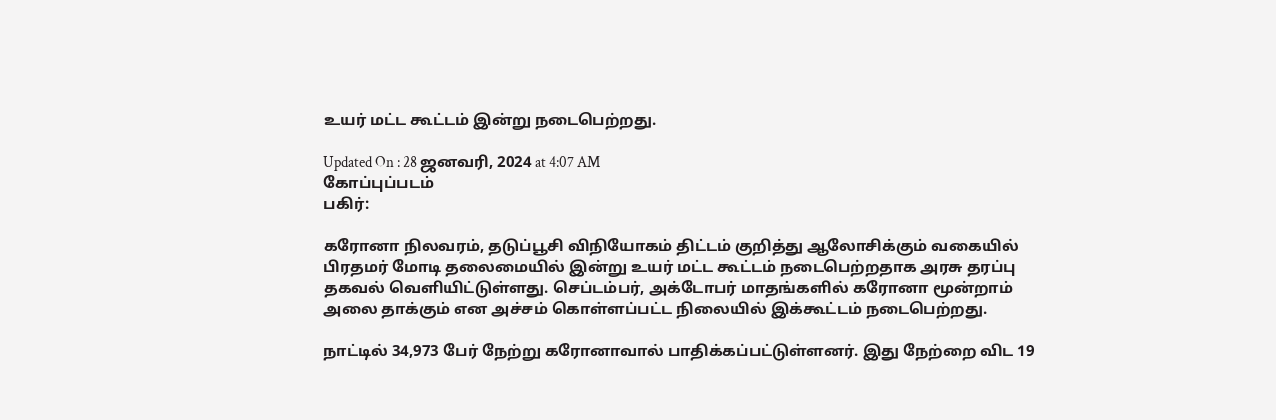உயர் மட்ட கூட்டம் இன்று நடைபெற்றது.

Updated On : 28 ஜனவரி, 2024 at 4:07 AM
கோப்புப்படம்
பகிர்:

கரோனா நிலவரம், தடுப்பூசி விநியோகம் திட்டம் குறித்து ஆலோசிக்கும் வகையில் பிரதமர் மோடி தலைமையில் இன்று உயர் மட்ட கூட்டம் நடைபெற்றதாக அரசு தரப்பு தகவல் வெளியிட்டுள்ளது. செப்டம்பர், அக்டோபர் மாதங்களில் கரோனா மூன்றாம் அலை தாக்கும் என அச்சம் கொள்ளப்பட்ட நிலையில் இக்கூட்டம் நடைபெற்றது.

நாட்டில் 34,973 பேர் நேற்று கரோனாவால் பாதிக்கப்பட்டுள்ளனர். இது நேற்றை விட 19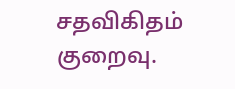சதவிகிதம் குறைவு.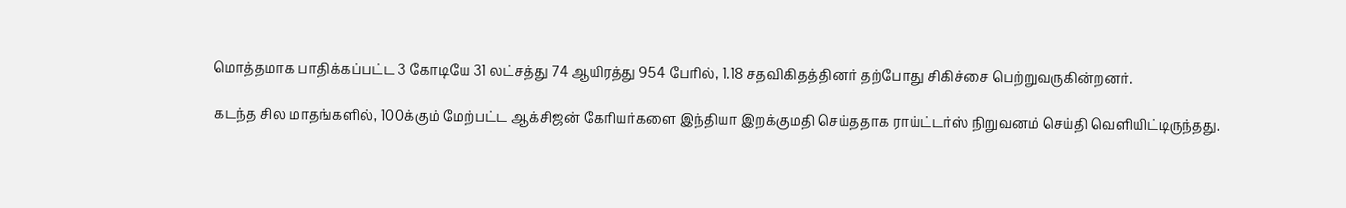மொத்தமாக பாதிக்கப்பட்ட 3 கோடியே 31 லட்சத்து 74 ஆயிரத்து 954 பேரில், 1.18 சதவிகிதத்தினர் தற்போது சிகிச்சை பெற்றுவருகின்றனர்.

கடந்த சில மாதங்களில், 100க்கும் மேற்பட்ட ஆக்சிஜன் கேரியர்களை இந்தியா இறக்குமதி செய்ததாக ராய்ட்டர்ஸ் நிறுவனம் செய்தி வெளியிட்டிருந்தது.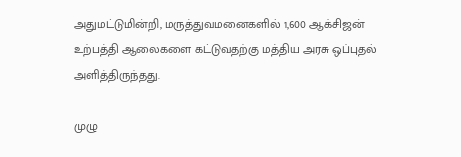அதுமட்டுமின்றி, மருத்துவமனைகளில் 1,600 ஆக்சிஜன் உற்பத்தி ஆலைகளை கட்டுவதற்கு மத்திய அரசு ஒப்புதல் அளித்திருந்தது.

முழு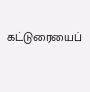கட்டுரையைப்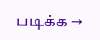படிக்க →